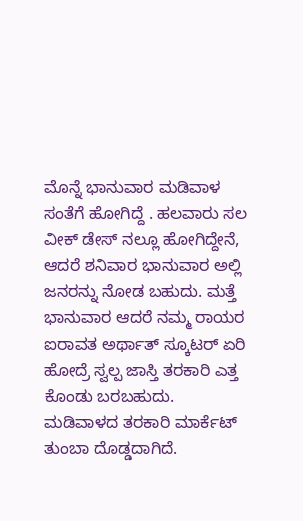ಮೊನ್ನೆ ಭಾನುವಾರ ಮಡಿವಾಳ ಸಂತೆಗೆ ಹೋಗಿದ್ದೆ . ಹಲವಾರು ಸಲ ವೀಕ್ ಡೇಸ್ ನಲ್ಲೂ ಹೋಗಿದ್ದೇನೆ, ಆದರೆ ಶನಿವಾರ ಭಾನುವಾರ ಅಲ್ಲಿ ಜನರನ್ನು ನೋಡ ಬಹುದು. ಮತ್ತೆ ಭಾನುವಾರ ಆದರೆ ನಮ್ಮ ರಾಯರ ಐರಾವತ ಅರ್ಥಾತ್ ಸ್ಕೂಟರ್ ಏರಿ ಹೋದ್ರೆ ಸ್ವಲ್ಪ ಜಾಸ್ತಿ ತರಕಾರಿ ಎತ್ತ ಕೊಂಡು ಬರಬಹುದು.
ಮಡಿವಾಳದ ತರಕಾರಿ ಮಾರ್ಕೆಟ್ ತುಂಬಾ ದೊಡ್ಡದಾಗಿದೆ.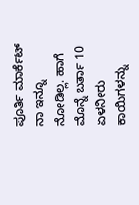ಪೂರ್ತಿ ಮಾರ್ಕೆಟ್ ನಾ ಇನ್ನೂ ನೋಡಿಲ್ಲ. ಹಾಗೆ ಮೊನ್ನೆ ಬರ್ತಾ 10 ಏಳನೀರು ಕಾಯಿಗಳನ್ನು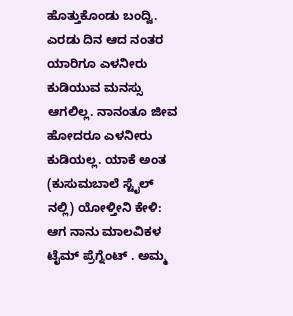ಹೊತ್ತುಕೊಂಡು ಬಂದ್ವಿ. ಎರಡು ದಿನ ಆದ ನಂತರ ಯಾರಿಗೂ ಎಳನೀರು ಕುಡಿಯುವ ಮನಸ್ಸು ಆಗಲಿಲ್ಲ. ನಾನಂತೂ ಜೀವ ಹೋದರೂ ಎಳನೀರು ಕುಡಿಯಲ್ಲ. ಯಾಕೆ ಅಂತ (ಕುಸುಮಬಾಲೆ ಸ್ಟೈಲ್ ನಲ್ಲಿ) ಯೋಳ್ತೀನಿ ಕೇಳಿ:
ಆಗ ನಾನು ಮಾಲವಿಕಳ ಟೈಮ್ ಪ್ರೆಗ್ನೆಂಟ್ . ಅಮ್ಮ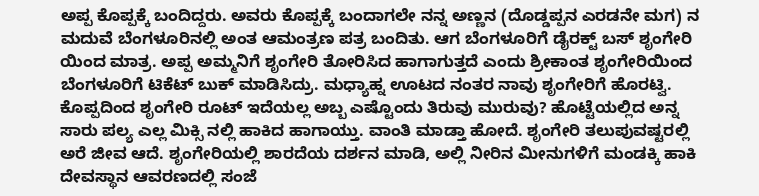ಅಪ್ಪ ಕೊಪ್ಪಕ್ಕೆ ಬಂದಿದ್ದರು. ಅವರು ಕೊಪ್ಪಕ್ಕೆ ಬಂದಾಗಲೇ ನನ್ನ ಅಣ್ಣನ (ದೊಡ್ಡಪ್ಪನ ಎರಡನೇ ಮಗ) ನ ಮದುವೆ ಬೆಂಗಳೂರಿನಲ್ಲಿ ಅಂತ ಆಮಂತ್ರಣ ಪತ್ರ ಬಂದಿತು. ಆಗ ಬೆಂಗಳೂರಿಗೆ ಡೈರಕ್ಟ್ ಬಸ್ ಶೃಂಗೇರಿ ಯಿಂದ ಮಾತ್ರ. ಅಪ್ಪ ಅಮ್ಮನಿಗೆ ಶೃಂಗೇರಿ ತೋರಿಸಿದ ಹಾಗಾಗುತ್ತದೆ ಎಂದು ಶ್ರೀಕಾಂತ ಶೃಂಗೇರಿಯಿಂದ ಬೆಂಗಳೂರಿಗೆ ಟಿಕೆಟ್ ಬುಕ್ ಮಾಡಿಸಿದ್ರು. ಮಧ್ಯಾಹ್ನ ಊಟದ ನಂತರ ನಾವು ಶೃಂಗೇರಿಗೆ ಹೊರಟ್ವಿ. ಕೊಪ್ಪದಿಂದ ಶೃಂಗೇರಿ ರೂಟ್ ಇದೆಯಲ್ಲ ಅಬ್ಬ ಎಷ್ಟೊಂದು ತಿರುವು ಮುರುವು? ಹೊಟ್ಟೆಯಲ್ಲಿದ ಅನ್ನ ಸಾರು ಪಲ್ಯ ಎಲ್ಲ ಮಿಕ್ಸಿ ನಲ್ಲಿ ಹಾಕಿದ ಹಾಗಾಯ್ತು. ವಾಂತಿ ಮಾಡ್ತಾ ಹೋದೆ. ಶೃಂಗೇರಿ ತಲುಪುವಷ್ಟರಲ್ಲಿ ಅರೆ ಜೀವ ಆದೆ. ಶೃಂಗೇರಿಯಲ್ಲಿ ಶಾರದೆಯ ದರ್ಶನ ಮಾಡಿ, ಅಲ್ಲಿ ನೀರಿನ ಮೀನುಗಳಿಗೆ ಮಂಡಕ್ಕಿ ಹಾಕಿ ದೇವಸ್ಥಾನ ಆವರಣದಲ್ಲಿ ಸಂಜೆ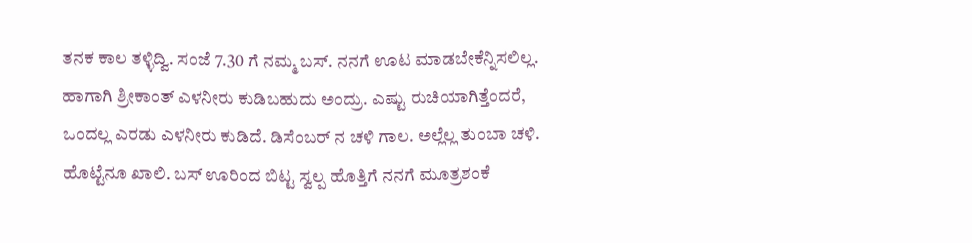ತನಕ ಕಾಲ ತಳ್ಳಿದ್ವಿ. ಸಂಜೆ 7.30 ಗೆ ನಮ್ಮ ಬಸ್. ನನಗೆ ಊಟ ಮಾಡಬೇಕೆನ್ನಿಸಲಿಲ್ಲ. ಹಾಗಾಗಿ ಶ್ರೀಕಾಂತ್ ಎಳನೀರು ಕುಡಿಬಹುದು ಅಂದ್ರು. ಎಷ್ಟು ರುಚಿಯಾಗಿತ್ತೆಂದರೆ, ಒಂದಲ್ಲ ಎರಡು ಎಳನೀರು ಕುಡಿದೆ. ಡಿಸೆಂಬರ್ ನ ಚಳಿ ಗಾಲ. ಅಲ್ಲೆಲ್ಲ ತುಂಬಾ ಚಳಿ. ಹೊಟ್ಟೆನೂ ಖಾಲಿ. ಬಸ್ ಊರಿಂದ ಬಿಟ್ಟ ಸ್ವಲ್ಪ ಹೊತ್ತಿಗೆ ನನಗೆ ಮೂತ್ರಶಂಕೆ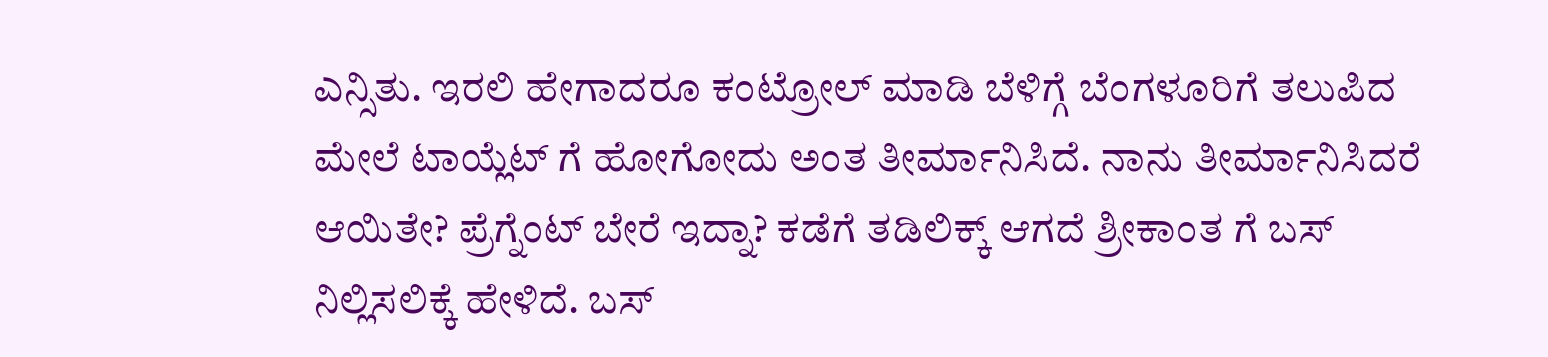ಎನ್ಸಿತು. ಇರಲಿ ಹೇಗಾದರೂ ಕಂಟ್ರೋಲ್ ಮಾಡಿ ಬೆಳಿಗ್ಗೆ ಬೆಂಗಳೂರಿಗೆ ತಲುಪಿದ ಮೇಲೆ ಟಾಯ್ಲೆಟ್ ಗೆ ಹೋಗೋದು ಅಂತ ತೀರ್ಮಾನಿಸಿದೆ. ನಾನು ತೀರ್ಮಾನಿಸಿದರೆ ಆಯಿತೇ? ಪ್ರೆಗ್ನೆಂಟ್ ಬೇರೆ ಇದ್ನಾ? ಕಡೆಗೆ ತಡಿಲಿಕ್ಕ್ ಆಗದೆ ಶ್ರೀಕಾಂತ ಗೆ ಬಸ್ ನಿಲ್ಲಿಸಲಿಕ್ಕೆ ಹೇಳಿದೆ. ಬಸ್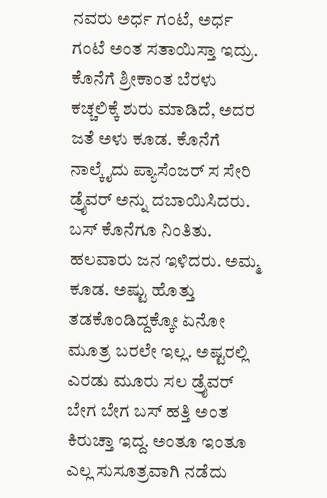ನವರು ಅರ್ಧ ಗಂಟೆ, ಅರ್ಧ ಗಂಟೆ ಅಂತ ಸತಾಯಿಸ್ತಾ ಇದ್ರು. ಕೊನೆಗೆ ಶ್ರೀಕಾಂತ ಬೆರಳು ಕಚ್ಚಲಿಕ್ಕೆ ಶುರು ಮಾಡಿದೆ, ಅದರ ಜತೆ ಅಳು ಕೂಡ. ಕೊನೆಗೆ ನಾಲ್ಕೈದು ಪ್ಯಾಸೆಂಜರ್ ಸ ಸೇರಿ ಡ್ರೈವರ್ ಅನ್ನು ದಬಾಯಿಸಿದರು. ಬಸ್ ಕೊನೆಗೂ ನಿಂತಿತು. ಹಲವಾರು ಜನ ಇಳಿದರು. ಅಮ್ಮ ಕೂಡ. ಅಷ್ಟು ಹೊತ್ತು ತಡಕೊಂಡಿದ್ದಕ್ಕೋ ಏನೋ ಮೂತ್ರ ಬರಲೇ ಇಲ್ಲ. ಅಷ್ಟರಲ್ಲಿ ಎರಡು ಮೂರು ಸಲ ಡ್ರೈವರ್ ಬೇಗ ಬೇಗ ಬಸ್ ಹತ್ತಿ ಅಂತ ಕಿರುಚ್ತಾ ಇದ್ದ. ಅಂತೂ ಇಂತೂ ಎಲ್ಲ ಸುಸೂತ್ರವಾಗಿ ನಡೆದು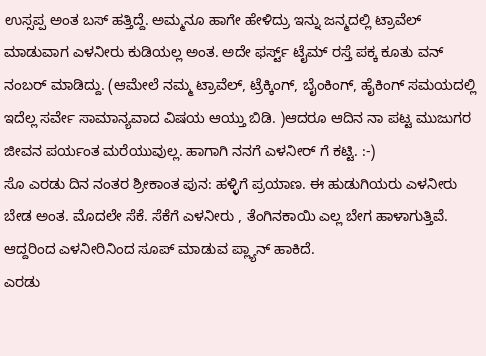ಉಸ್ಸಪ್ಪ ಅಂತ ಬಸ್ ಹತ್ತಿದ್ದೆ. ಅಮ್ಮನೂ ಹಾಗೇ ಹೇಳಿದ್ರು ಇನ್ನು ಜನ್ಮದಲ್ಲಿ ಟ್ರಾವೆಲ್ ಮಾಡುವಾಗ ಎಳನೀರು ಕುಡಿಯಲ್ಲ ಅಂತ. ಅದೇ ಫರ್ಸ್ಟ್ ಟೈಮ್ ರಸ್ತೆ ಪಕ್ಕ ಕೂತು ವನ್ ನಂಬರ್ ಮಾಡಿದ್ದು. (ಆಮೇಲೆ ನಮ್ಮ ಟ್ರಾವೆಲ್, ಟ್ರೆಕ್ಕಿಂಗ್, ಬೈಂಕಿಂಗ್, ಹೈಕಿಂಗ್ ಸಮಯದಲ್ಲಿ ಇದೆಲ್ಲ ಸರ್ವೇ ಸಾಮಾನ್ಯವಾದ ವಿಷಯ ಆಯ್ತು ಬಿಡಿ. )ಆದರೂ ಆದಿನ ನಾ ಪಟ್ಟ ಮುಜುಗರ ಜೀವನ ಪರ್ಯಂತ ಮರೆಯುವುಲ್ಲ. ಹಾಗಾಗಿ ನನಗೆ ಎಳನೀರ್ ಗೆ ಕಟ್ಟಿ. :-)
ಸೊ ಎರಡು ದಿನ ನಂತರ ಶ್ರೀಕಾಂತ ಪುನ: ಹಳ್ಳಿಗೆ ಪ್ರಯಾಣ. ಈ ಹುಡುಗಿಯರು ಎಳನೀರು ಬೇಡ ಅಂತ. ಮೊದಲೇ ಸೆಕೆ. ಸೆಕೆಗೆ ಎಳನೀರು , ತೆಂಗಿನಕಾಯಿ ಎಲ್ಲ ಬೇಗ ಹಾಳಾಗುತ್ತಿವೆ. ಆದ್ದರಿಂದ ಎಳನೀರಿನಿಂದ ಸೂಪ್ ಮಾಡುವ ಪ್ಲ್ಯಾನ್ ಹಾಕಿದೆ.
ಎರಡು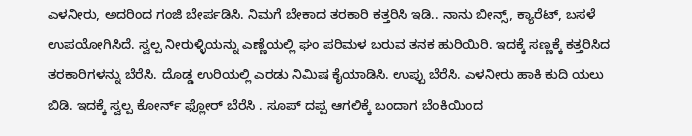ಎಳನೀರು, ಅದರಿಂದ ಗಂಜಿ ಬೇರ್ಪಡಿಸಿ. ನಿಮಗೆ ಬೇಕಾದ ತರಕಾರಿ ಕತ್ತರಿಸಿ ಇಡಿ.. ನಾನು ಬೀನ್ಸ್, ಕ್ಯಾರೆಟ್, ಬಸಳೆ ಉಪಯೋಗಿಸಿದೆ. ಸ್ವಲ್ಪ ನೀರುಳ್ಳಿಯನ್ನು ಎಣ್ಣೆಯಲ್ಲಿ ಘಂ ಪರಿಮಳ ಬರುವ ತನಕ ಹುರಿಯಿರಿ. ಇದಕ್ಕೆ ಸಣ್ಣಕ್ಕೆ ಕತ್ತರಿಸಿದ ತರಕಾರಿಗಳನ್ನು ಬೆರೆಸಿ. ದೊಡ್ಡ ಉರಿಯಲ್ಲಿ ಎರಡು ನಿಮಿಷ ಕೈಯಾಡಿಸಿ. ಉಪ್ಪು ಬೆರೆಸಿ. ಎಳನೀರು ಹಾಕಿ ಕುದಿ ಯಲು ಬಿಡಿ. ಇದಕ್ಕೆ ಸ್ವಲ್ಪ ಕೋರ್ನ್ ಫ್ಲೋರ್ ಬೆರೆಸಿ . ಸೂಪ್ ದಪ್ಪ ಆಗಲಿಕ್ಕೆ ಬಂದಾಗ ಬೆಂಕಿಯಿಂದ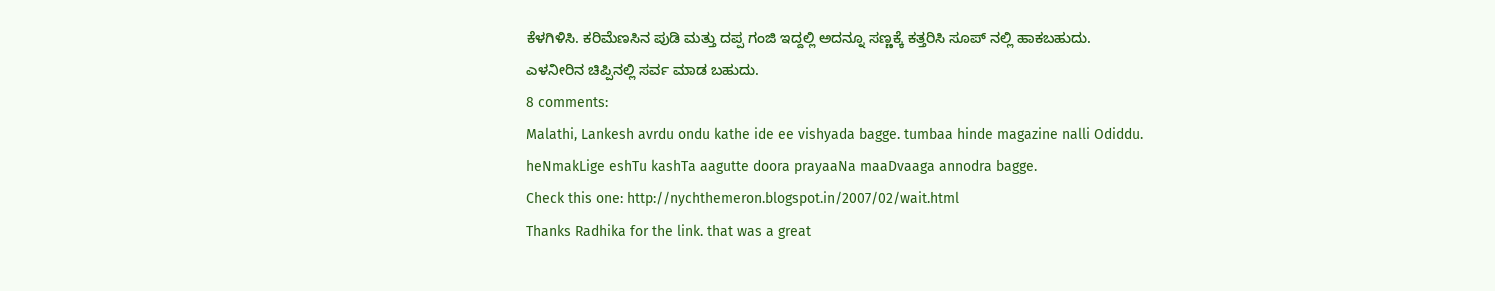ಕೆಳಗಿಳಿಸಿ. ಕರಿಮೆಣಸಿನ ಪುಡಿ ಮತ್ತು ದಪ್ಪ ಗಂಜಿ ಇದ್ದಲ್ಲಿ ಅದನ್ನೂ ಸಣ್ಣಕ್ಕೆ ಕತ್ತರಿಸಿ ಸೂಪ್ ನಲ್ಲಿ ಹಾಕಬಹುದು. ಎಳನೀರಿನ ಚಿಪ್ಪಿನಲ್ಲಿ ಸರ್ವ ಮಾಡ ಬಹುದು.
8 comments:
Malathi, Lankesh avrdu ondu kathe ide ee vishyada bagge. tumbaa hinde magazine nalli Odiddu. heNmakLige eshTu kashTa aagutte doora prayaaNa maaDvaaga annodra bagge.
Check this one: http://nychthemeron.blogspot.in/2007/02/wait.html
Thanks Radhika for the link. that was a great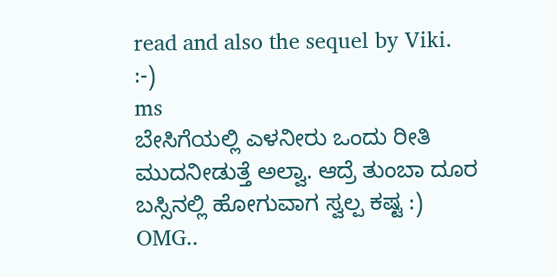read and also the sequel by Viki.
:-)
ms
ಬೇಸಿಗೆಯಲ್ಲಿ ಎಳನೀರು ಒಂದು ರೀತಿ ಮುದನೀಡುತ್ತೆ ಅಲ್ವಾ. ಆದ್ರೆ ತುಂಬಾ ದೂರ ಬಸ್ಸಿನಲ್ಲಿ ಹೋಗುವಾಗ ಸ್ವಲ್ಪ ಕಷ್ಟ :)
OMG..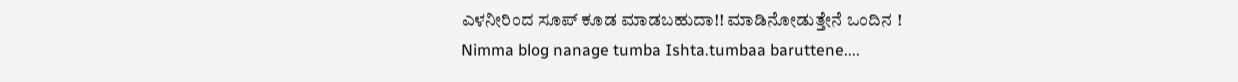ಎಳನೀರಿಂದ ಸೂಪ್ ಕೂಡ ಮಾಡಬಹುದಾ!! ಮಾಡಿನೋಡುತ್ತೇನೆ ಒಂದಿನ !
Nimma blog nanage tumba Ishta.tumbaa baruttene....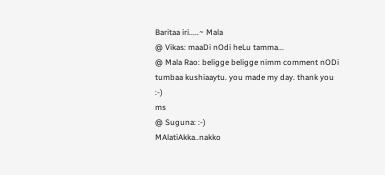Baritaa iri.....~ Mala
@ Vikas: maaDi nOdi heLu tamma...
@ Mala Rao: beligge beligge nimm comment nODi tumbaa kushiaaytu. you made my day. thank you
:-)
ms
@ Suguna: :-)
MAlatiAkka..nakko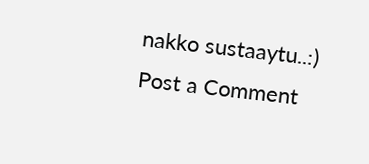nakko sustaaytu..:)
Post a Comment